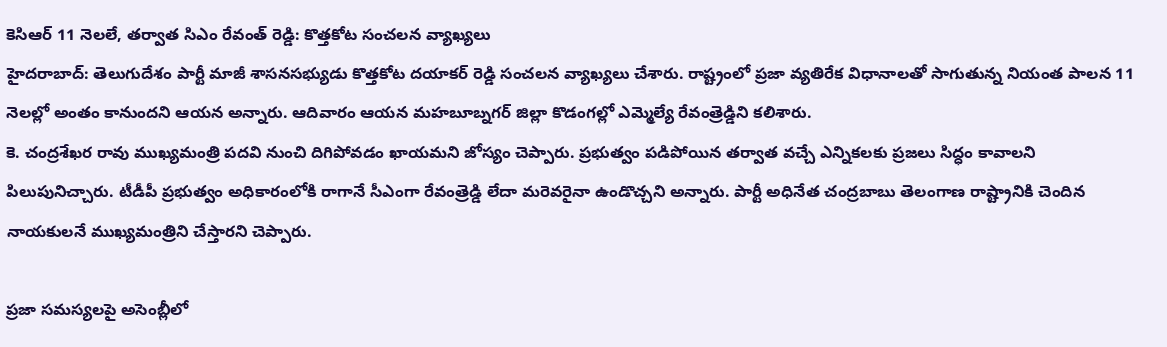కెసిఆర్ 11 నెలలే, తర్వాత సిఎం రేవంత్ రెడ్డి: కొత్తకోట సంచలన వ్యాఖ్యలు
హైదరాబాద్: తెలుగుదేశం పార్టీ మాజీ శాసనసభ్యుడు కొత్తకోట దయాకర్ రెడ్డి సంచలన వ్యాఖ్యలు చేశారు. రాష్ట్రంలో ప్రజా వ్యతిరేక విధానాలతో సాగుతున్న నియంత పాలన 11 నెలల్లో అంతం కానుందని ఆయన అన్నారు. ఆదివారం ఆయన మహబూబ్నగర్ జిల్లా కొడంగల్లో ఎమ్మెల్యే రేవంత్రెడ్డిని కలిశారు.
కె. చంద్రశేఖర రావు ముఖ్యమంత్రి పదవి నుంచి దిగిపోవడం ఖాయమని జోస్యం చెప్పారు. ప్రభుత్వం పడిపోయిన తర్వాత వచ్చే ఎన్నికలకు ప్రజలు సిద్ధం కావాలని పిలుపునిచ్చారు. టీడీపీ ప్రభుత్వం అధికారంలోకి రాగానే సీఎంగా రేవంత్రెడ్డి లేదా మరెవరైనా ఉండొచ్చని అన్నారు. పార్టీ అధినేత చంద్రబాబు తెలంగాణ రాష్ట్రానికి చెందిన నాయకులనే ముఖ్యమంత్రిని చేస్తారని చెప్పారు.

ప్రజా సమస్యలపై అసెంబ్లీలో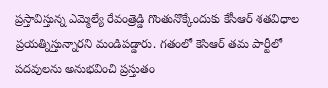ప్రస్తావిస్తున్న ఎమ్మెల్యే రేవంత్రెడ్డి గొంతునొక్కేందుకు కేసీఆర్ శతవిధాల ప్రయత్నిస్తున్నారని మండిపడ్డారు. గతంలో కెసిఆర్ తమ పార్టీలో పదవులను అనుభవించి ప్రస్తుతం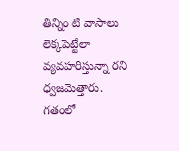తిన్నిం టి వాసాలు లెక్కపెట్టేలా వ్యవహరిస్తున్నా రని ధ్వజమెత్తారు.
గతంలో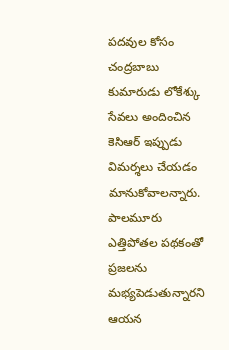పదవుల కోసం చంద్రబాబు కుమారుడు లోకేశ్కు సేవలు అందించిన కెసిఆర్ ఇప్పుడు విమర్శలు చేయడం మానుకోవాలన్నారు. పాలమూరు ఎత్తిపోతల పథకంతో ప్రజలను మభ్యపెడుతున్నారని ఆయన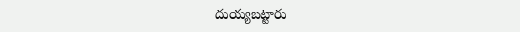దుయ్యబట్టారు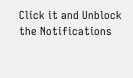Click it and Unblock the Notifications